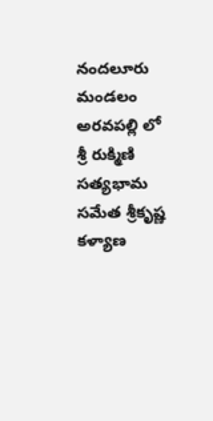నందలూరు మండలం అరవపల్లి లో శ్రీ రుక్మిణి సత్యభామ సమేత శ్రీకృష్ణ కళ్యాణ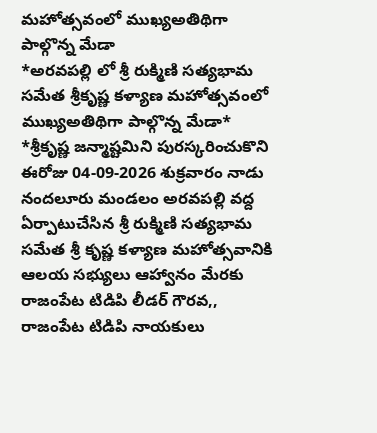మహోత్సవంలో ముఖ్యఅతిథిగా పాల్గొన్న మేడా
*అరవపల్లి లో శ్రీ రుక్మిణి సత్యభామ సమేత శ్రీకృష్ణ కళ్యాణ మహోత్సవంలో ముఖ్యఅతిథిగా పాల్గొన్న మేడా*
*శ్రీకృష్ణ జన్మాష్టమిని పురస్కరించుకొని ఈరోజు 04-09-2026 శుక్రవారం నాడు నందలూరు మండలం అరవపల్లి వద్ద ఏర్పాటుచేసిన శ్రీ రుక్మిణి సత్యభామ సమేత శ్రీ కృష్ణ కళ్యాణ మహోత్సవానికి ఆలయ సభ్యులు ఆహ్వానం మేరకు రాజంపేట టిడిపి లీడర్ గౌరవ,, రాజంపేట టిడిపి నాయకులు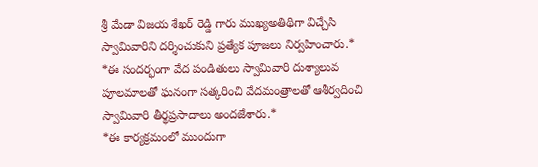శ్రీ మేడా విజయ శేఖర్ రెడ్డి గారు ముఖ్యఅతిథిగా విచ్చేసి స్వామివారిని దర్శించుకుని ప్రత్యేక పూజలు నిర్వహించారు.*
*ఈ సందర్భంగా వేద పండితులు స్వామివారి దుశ్యాలువ పూలమాలతో ఘనంగా సత్కరించి వేదమంత్రాలతో ఆశీర్వదించి స్వామివారి తీర్థప్రసాదాలు అందజేశారు.*
*ఈ కార్యక్రమంలో ముందుగా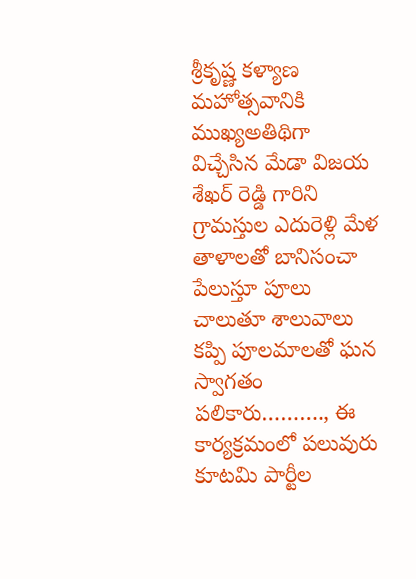శ్రీకృష్ణ కళ్యాణ మహోత్సవానికి ముఖ్యఅతిథిగా విచ్చేసిన మేడా విజయ శేఖర్ రెడ్డి గారిని
గ్రామస్తుల ఎదురెళ్లి మేళ తాళాలతో బానిసంచా పేలుస్తూ పూలు చాలుతూ శాలువాలు కప్పి పూలమాలతో ఘన స్వాగతం పలికారు………., ఈ కార్యక్రమంలో పలువురు కూటమి పార్టీల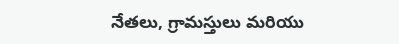నేతలు, గ్రామస్తులు మరియు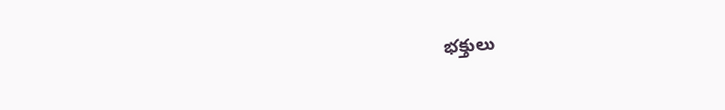భక్తులు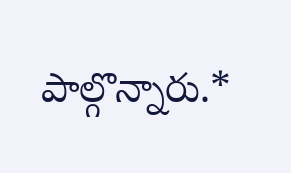పాల్గొన్నారు.*